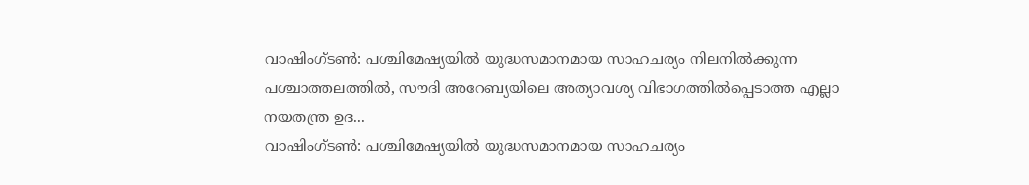വാഷിംഗ്ടൺ: പശ്ചിമേഷ്യയിൽ യുദ്ധസമാനമായ സാഹചര്യം നിലനിൽക്കുന്ന പശ്ചാത്തലത്തിൽ, സൗദി അറേബ്യയിലെ അത്യാവശ്യ വിഭാഗത്തിൽപ്പെടാത്ത എല്ലാ നയതന്ത്ര ഉദ...
വാഷിംഗ്ടൺ: പശ്ചിമേഷ്യയിൽ യുദ്ധസമാനമായ സാഹചര്യം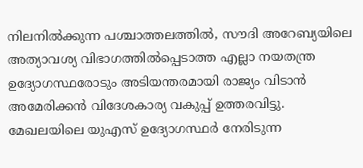നിലനിൽക്കുന്ന പശ്ചാത്തലത്തിൽ, സൗദി അറേബ്യയിലെ അത്യാവശ്യ വിഭാഗത്തിൽപ്പെടാത്ത എല്ലാ നയതന്ത്ര ഉദ്യോഗസ്ഥരോടും അടിയന്തരമായി രാജ്യം വിടാൻ അമേരിക്കൻ വിദേശകാര്യ വകുപ്പ് ഉത്തരവിട്ടു. മേഖലയിലെ യുഎസ് ഉദ്യോഗസ്ഥർ നേരിടുന്ന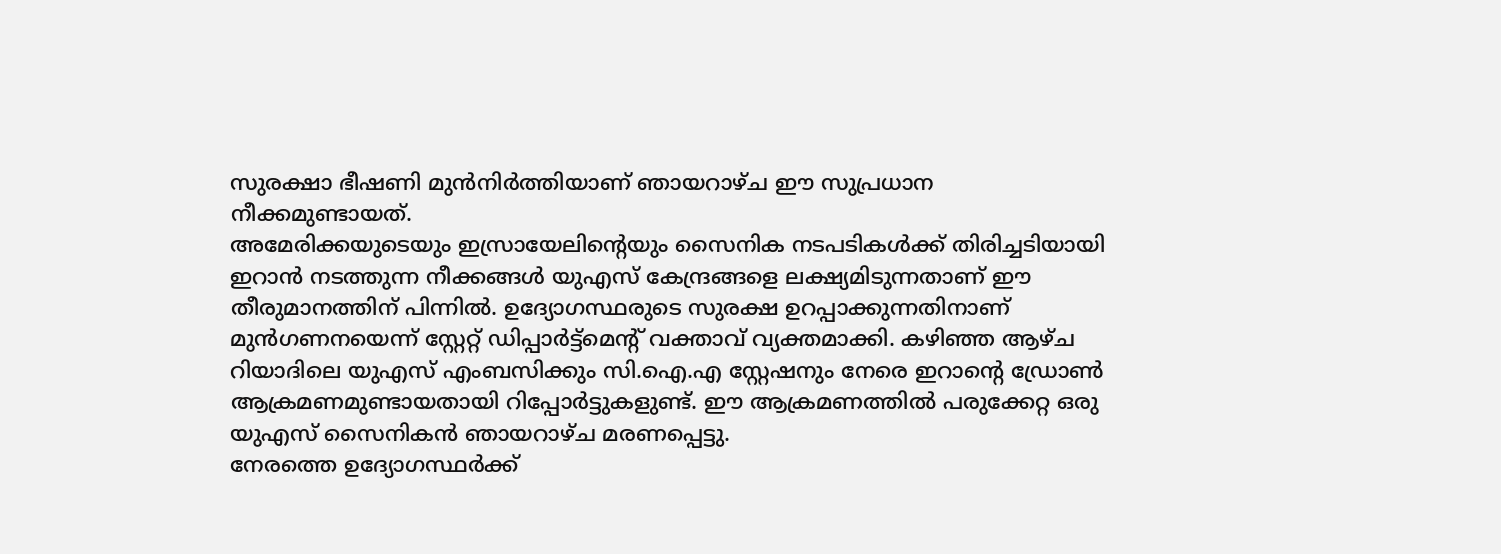സുരക്ഷാ ഭീഷണി മുൻനിർത്തിയാണ് ഞായറാഴ്ച ഈ സുപ്രധാന നീക്കമുണ്ടായത്.
അമേരിക്കയുടെയും ഇസ്രായേലിൻ്റെയും സൈനിക നടപടികൾക്ക് തിരിച്ചടിയായി ഇറാൻ നടത്തുന്ന നീക്കങ്ങൾ യുഎസ് കേന്ദ്രങ്ങളെ ലക്ഷ്യമിടുന്നതാണ് ഈ തീരുമാനത്തിന് പിന്നിൽ. ഉദ്യോഗസ്ഥരുടെ സുരക്ഷ ഉറപ്പാക്കുന്നതിനാണ് മുൻഗണനയെന്ന് സ്റ്റേറ്റ് ഡിപ്പാർട്ട്മെൻ്റ് വക്താവ് വ്യക്തമാക്കി. കഴിഞ്ഞ ആഴ്ച റിയാദിലെ യുഎസ് എംബസിക്കും സി.ഐ.എ സ്റ്റേഷനും നേരെ ഇറാൻ്റെ ഡ്രോൺ ആക്രമണമുണ്ടായതായി റിപ്പോർട്ടുകളുണ്ട്. ഈ ആക്രമണത്തിൽ പരുക്കേറ്റ ഒരു യുഎസ് സൈനികൻ ഞായറാഴ്ച മരണപ്പെട്ടു.
നേരത്തെ ഉദ്യോഗസ്ഥർക്ക്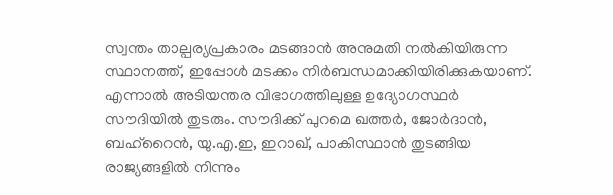സ്വന്തം താല്പര്യപ്രകാരം മടങ്ങാൻ അനുമതി നൽകിയിരുന്ന സ്ഥാനത്ത്, ഇപ്പോൾ മടക്കം നിർബന്ധമാക്കിയിരിക്കുകയാണ്. എന്നാൽ അടിയന്തര വിഭാഗത്തിലുള്ള ഉദ്യോഗസ്ഥർ സൗദിയിൽ തുടരും. സൗദിക്ക് പുറമെ ഖത്തർ, ജോർദാൻ, ബഹ്റൈൻ, യു.എ.ഇ, ഇറാഖ്, പാകിസ്ഥാൻ തുടങ്ങിയ രാജ്യങ്ങളിൽ നിന്നും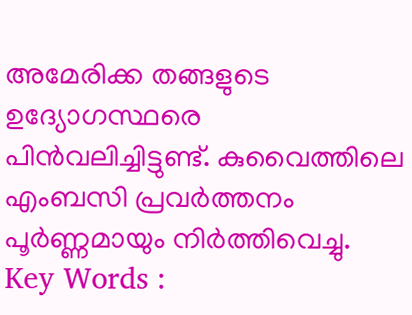അമേരിക്ക തങ്ങളുടെ ഉദ്യോഗസ്ഥരെ പിൻവലിച്ചിട്ടുണ്ട്. കുവൈത്തിലെ എംബസി പ്രവർത്തനം പൂർണ്ണമായും നിർത്തിവെച്ചു.
Key Words :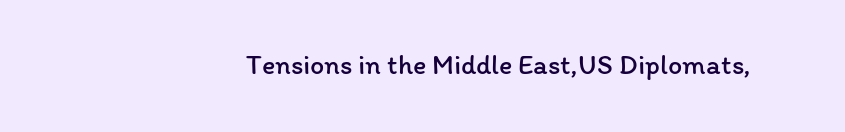Tensions in the Middle East,US Diplomats,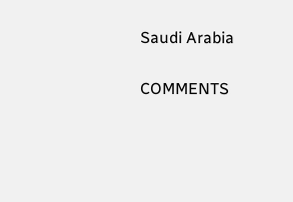Saudi Arabia

COMMENTS